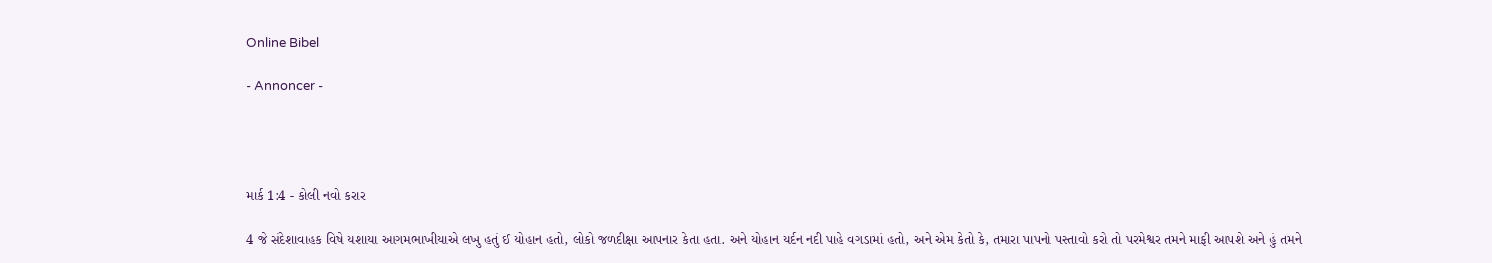Online Bibel

- Annoncer -




માર્ક 1:4 - કોલી નવો કરાર

4 જે સંદેશાવાહક વિષે યશાયા આગમભાખીયાએ લખુ હતું ઈ યોહાન હતો, લોકો જળદીક્ષા આપનાર કેતા હતા. અને યોહાન યર્દન નદી પાહે વગડામાં હતો, અને એમ કેતો કે, તમારા પાપનો પસ્તાવો કરો તો પરમેશ્વર તમને માફી આપશે અને હું તમને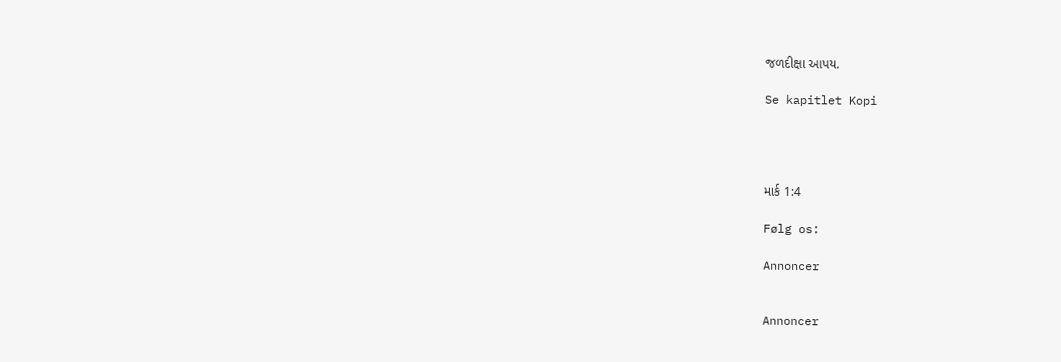જળદીક્ષા આપય.

Se kapitlet Kopi




માર્ક 1:4

Følg os:

Annoncer


Annoncer